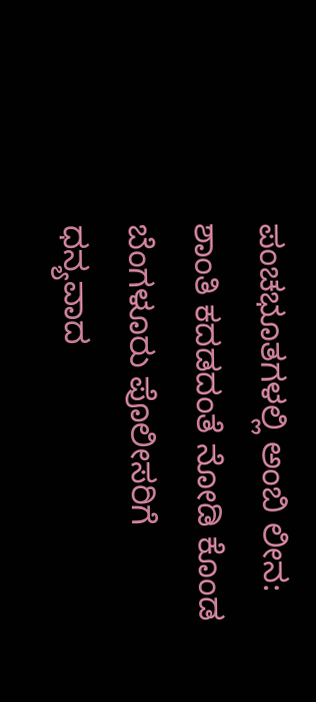ಪಂಚಭೂತಗಳಲ್ಲಿ ಅಂಬಿ ಲೀನ: ಶಾಂತಿ ಕದಡದಂತೆ ನೋಡಿ ಕೊಂಡ ಬೆಂಗಳೂರು ಪೊಲೀಸರಿಗೆ ಧನ್ಯವಾದ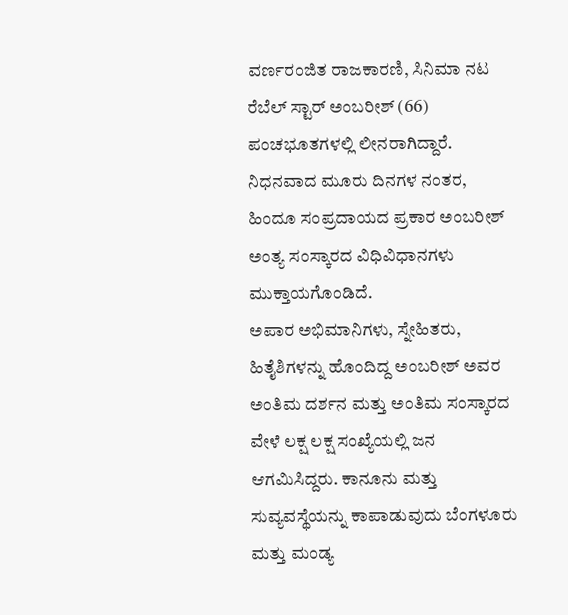ವರ್ಣರಂಜಿತ ರಾಜಕಾರಣಿ, ಸಿನಿಮಾ ನಟ ರೆಬೆಲ್ ಸ್ಟಾರ್ ಅಂಬರೀಶ್ (66) ಪಂಚಭೂತಗಳಲ್ಲಿ ಲೀನರಾಗಿದ್ದಾರೆ. ನಿಧನವಾದ ಮೂರು ದಿನಗಳ ನಂತರ, ಹಿಂದೂ ಸಂಪ್ರದಾಯದ ಪ್ರಕಾರ ಅಂಬರೀಶ್ ಅಂತ್ಯ ಸಂಸ್ಕಾರದ ವಿಧಿವಿಧಾನಗಳು ಮುಕ್ತಾಯಗೊಂಡಿದೆ.
ಅಪಾರ ಅಭಿಮಾನಿಗಳು, ಸ್ನೇಹಿತರು, ಹಿತೈಶಿಗಳನ್ನು ಹೊಂದಿದ್ದ ಅಂಬರೀಶ್ ಅವರ ಅಂತಿಮ ದರ್ಶನ ಮತ್ತು ಅಂತಿಮ ಸಂಸ್ಕಾರದ ವೇಳೆ ಲಕ್ಷ ಲಕ್ಷ ಸಂಖ್ಯೆಯಲ್ಲಿ ಜನ ಆಗಮಿಸಿದ್ದರು. ಕಾನೂನು ಮತ್ತು ಸುವ್ಯವಸ್ಥೆಯನ್ನು ಕಾಪಾಡುವುದು ಬೆಂಗಳೂರು ಮತ್ತು ಮಂಡ್ಯ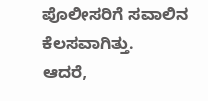ಪೊಲೀಸರಿಗೆ ಸವಾಲಿನ ಕೆಲಸವಾಗಿತ್ತು.
ಆದರೆ,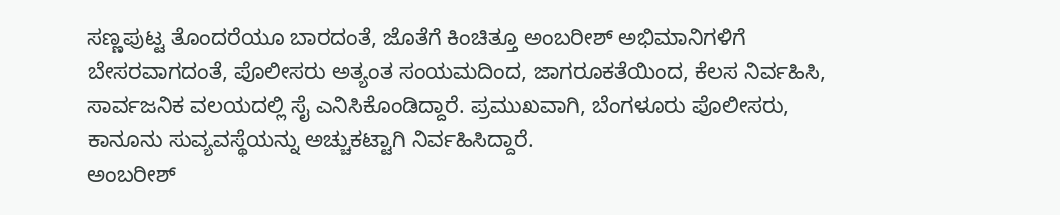ಸಣ್ಣಪುಟ್ಟ ತೊಂದರೆಯೂ ಬಾರದಂತೆ, ಜೊತೆಗೆ ಕಿಂಚಿತ್ತೂ ಅಂಬರೀಶ್ ಅಭಿಮಾನಿಗಳಿಗೆ ಬೇಸರವಾಗದಂತೆ, ಪೊಲೀಸರು ಅತ್ಯಂತ ಸಂಯಮದಿಂದ, ಜಾಗರೂಕತೆಯಿಂದ, ಕೆಲಸ ನಿರ್ವಹಿಸಿ, ಸಾರ್ವಜನಿಕ ವಲಯದಲ್ಲಿ ಸೈ ಎನಿಸಿಕೊಂಡಿದ್ದಾರೆ. ಪ್ರಮುಖವಾಗಿ, ಬೆಂಗಳೂರು ಪೊಲೀಸರು, ಕಾನೂನು ಸುವ್ಯವಸ್ಥೆಯನ್ನು ಅಚ್ಚುಕಟ್ಟಾಗಿ ನಿರ್ವಹಿಸಿದ್ದಾರೆ.
ಅಂಬರೀಶ್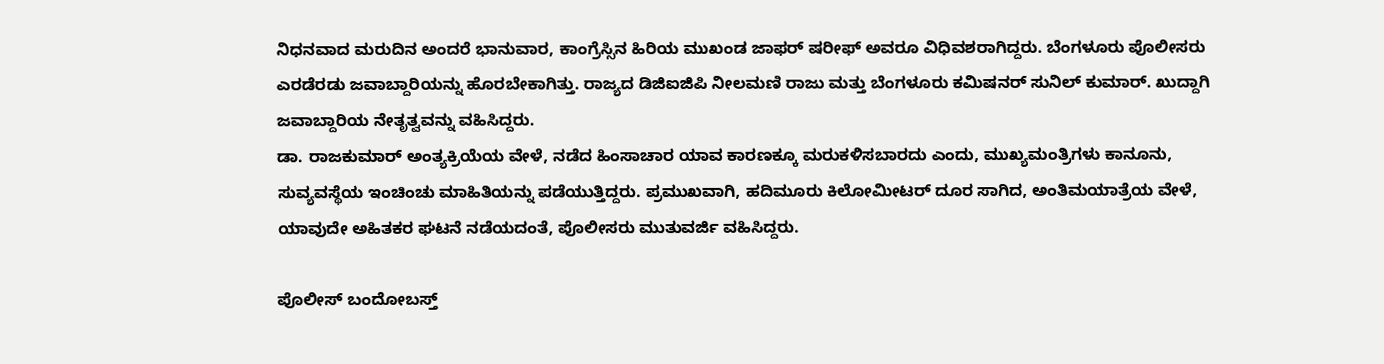ನಿಧನವಾದ ಮರುದಿನ ಅಂದರೆ ಭಾನುವಾರ, ಕಾಂಗ್ರೆಸ್ಸಿನ ಹಿರಿಯ ಮುಖಂಡ ಜಾಫರ್ ಷರೀಫ್ ಅವರೂ ವಿಧಿವಶರಾಗಿದ್ದರು. ಬೆಂಗಳೂರು ಪೊಲೀಸರು ಎರಡೆರಡು ಜವಾಬ್ದಾರಿಯನ್ನು ಹೊರಬೇಕಾಗಿತ್ತು. ರಾಜ್ಯದ ಡಿಜಿಐಜಿಪಿ ನೀಲಮಣಿ ರಾಜು ಮತ್ತು ಬೆಂಗಳೂರು ಕಮಿಷನರ್ ಸುನಿಲ್ ಕುಮಾರ್. ಖುದ್ದಾಗಿ ಜವಾಬ್ದಾರಿಯ ನೇತೃತ್ವವನ್ನು ವಹಿಸಿದ್ದರು.
ಡಾ. ರಾಜಕುಮಾರ್ ಅಂತ್ಯಕ್ರಿಯೆಯ ವೇಳೆ, ನಡೆದ ಹಿಂಸಾಚಾರ ಯಾವ ಕಾರಣಕ್ಕೂ ಮರುಕಳಿಸಬಾರದು ಎಂದು, ಮುಖ್ಯಮಂತ್ರಿಗಳು ಕಾನೂನು, ಸುವ್ಯವಸ್ಥೆಯ ಇಂಚಿಂಚು ಮಾಹಿತಿಯನ್ನು ಪಡೆಯುತ್ತಿದ್ದರು. ಪ್ರಮುಖವಾಗಿ, ಹದಿಮೂರು ಕಿಲೋಮೀಟರ್ ದೂರ ಸಾಗಿದ, ಅಂತಿಮಯಾತ್ರೆಯ ವೇಳೆ, ಯಾವುದೇ ಅಹಿತಕರ ಘಟನೆ ನಡೆಯದಂತೆ, ಪೊಲೀಸರು ಮುತುವರ್ಜಿ ವಹಿಸಿದ್ದರು.

ಪೊಲೀಸ್ ಬಂದೋಬಸ್ತ್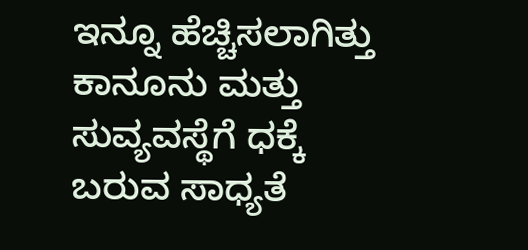ಇನ್ನೂ ಹೆಚ್ಚಿಸಲಾಗಿತ್ತು
ಕಾನೂನು ಮತ್ತು ಸುವ್ಯವಸ್ಥೆಗೆ ಧಕ್ಕೆ ಬರುವ ಸಾಧ್ಯತೆ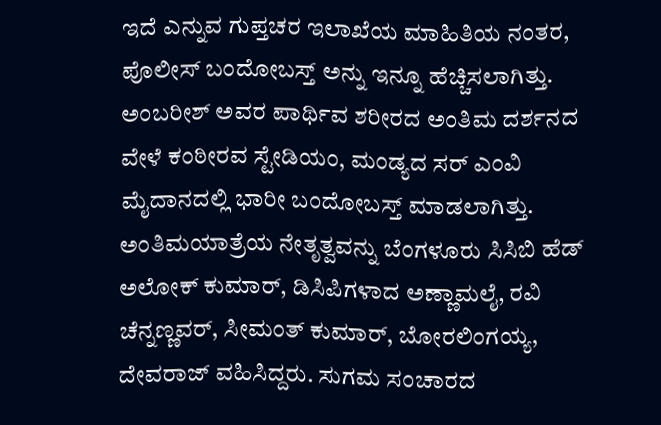ಇದೆ ಎನ್ನುವ ಗುಪ್ತಚರ ಇಲಾಖೆಯ ಮಾಹಿತಿಯ ನಂತರ, ಪೊಲೀಸ್ ಬಂದೋಬಸ್ತ್ ಅನ್ನು ಇನ್ನೂ ಹೆಚ್ಚಿಸಲಾಗಿತ್ತು. ಅಂಬರೀಶ್ ಅವರ ಪಾರ್ಥಿವ ಶರೀರದ ಅಂತಿಮ ದರ್ಶನದ ವೇಳೆ ಕಂಠೀರವ ಸ್ಟೇಡಿಯಂ, ಮಂಡ್ಯದ ಸರ್ ಎಂವಿ ಮೈದಾನದಲ್ಲಿ ಭಾರೀ ಬಂದೋಬಸ್ತ್ ಮಾಡಲಾಗಿತ್ತು. ಅಂತಿಮಯಾತ್ರೆಯ ನೇತೃತ್ವವನ್ನು ಬೆಂಗಳೂರು ಸಿಸಿಬಿ ಹೆಡ್ ಅಲೋಕ್ ಕುಮಾರ್, ಡಿಸಿಪಿಗಳಾದ ಅಣ್ಣಾಮಲೈ, ರವಿ ಚೆನ್ನಣ್ಣವರ್, ಸೀಮಂತ್ ಕುಮಾರ್, ಬೋರಲಿಂಗಯ್ಯ, ದೇವರಾಜ್ ವಹಿಸಿದ್ದರು. ಸುಗಮ ಸಂಚಾರದ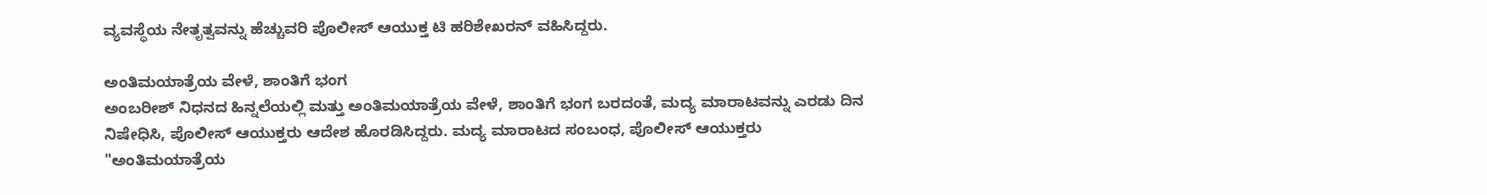ವ್ಯವಸ್ಥೆಯ ನೇತೃತ್ವವನ್ನು ಹೆಚ್ಚುವರಿ ಪೊಲೀಸ್ ಆಯುಕ್ತ ಟಿ ಹರಿಶೇಖರನ್ ವಹಿಸಿದ್ದರು.

ಅಂತಿಮಯಾತ್ರೆಯ ವೇಳೆ, ಶಾಂತಿಗೆ ಭಂಗ
ಅಂಬರೀಶ್ ನಿಧನದ ಹಿನ್ನಲೆಯಲ್ಲಿ ಮತ್ತು ಅಂತಿಮಯಾತ್ರೆಯ ವೇಳೆ, ಶಾಂತಿಗೆ ಭಂಗ ಬರದಂತೆ, ಮದ್ಯ ಮಾರಾಟವನ್ನು ಎರಡು ದಿನ ನಿಷೇಧಿಸಿ, ಪೊಲೀಸ್ ಆಯುಕ್ತರು ಆದೇಶ ಹೊರಡಿಸಿದ್ದರು. ಮದ್ಯ ಮಾರಾಟದ ಸಂಬಂಧ, ಪೊಲೀಸ್ ಆಯುಕ್ತರು "ಅಂತಿಮಯಾತ್ರೆಯ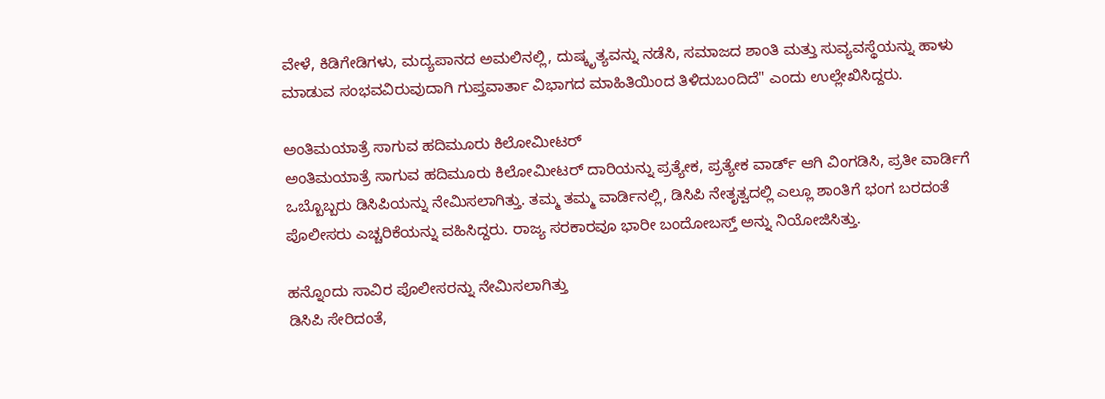ವೇಳೆ, ಕಿಡಿಗೇಡಿಗಳು, ಮದ್ಯಪಾನದ ಅಮಲಿನಲ್ಲಿ, ದುಷ್ಕೃತ್ಯವನ್ನು ನಡೆಸಿ, ಸಮಾಜದ ಶಾಂತಿ ಮತ್ತು ಸುವ್ಯವಸ್ಥೆಯನ್ನು ಹಾಳು ಮಾಡುವ ಸಂಭವವಿರುವುದಾಗಿ ಗುಪ್ತವಾರ್ತಾ ವಿಭಾಗದ ಮಾಹಿತಿಯಿಂದ ತಿಳಿದುಬಂದಿದೆ" ಎಂದು ಉಲ್ಲೇಖಿಸಿದ್ದರು.

ಅಂತಿಮಯಾತ್ರೆ ಸಾಗುವ ಹದಿಮೂರು ಕಿಲೋಮೀಟರ್
ಅಂತಿಮಯಾತ್ರೆ ಸಾಗುವ ಹದಿಮೂರು ಕಿಲೋಮೀಟರ್ ದಾರಿಯನ್ನು ಪ್ರತ್ಯೇಕ, ಪ್ರತ್ಯೇಕ ವಾರ್ಡ್ ಆಗಿ ವಿಂಗಡಿಸಿ, ಪ್ರತೀ ವಾರ್ಡಿಗೆ ಒಬ್ಬೊಬ್ಬರು ಡಿಸಿಪಿಯನ್ನು ನೇಮಿಸಲಾಗಿತ್ತು. ತಮ್ಮ ತಮ್ಮ ವಾರ್ಡಿನಲ್ಲಿ, ಡಿಸಿಪಿ ನೇತೃತ್ವದಲ್ಲಿ ಎಲ್ಲೂ ಶಾಂತಿಗೆ ಭಂಗ ಬರದಂತೆ ಪೊಲೀಸರು ಎಚ್ಚರಿಕೆಯನ್ನು ವಹಿಸಿದ್ದರು. ರಾಜ್ಯ ಸರಕಾರವೂ ಭಾರೀ ಬಂದೋಬಸ್ತ್ ಅನ್ನು ನಿಯೋಜಿಸಿತ್ತು.

ಹನ್ನೊಂದು ಸಾವಿರ ಪೊಲೀಸರನ್ನು ನೇಮಿಸಲಾಗಿತ್ತು
ಡಿಸಿಪಿ ಸೇರಿದಂತೆ,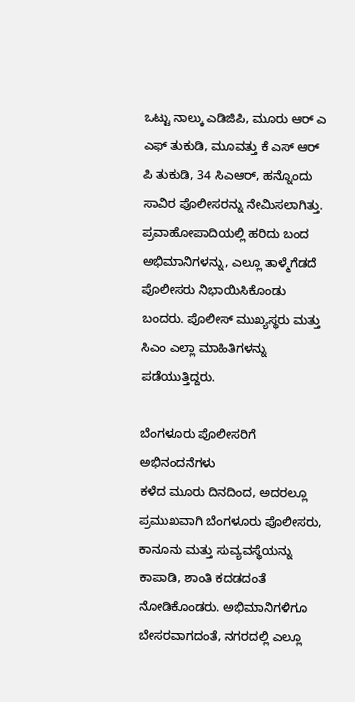ಒಟ್ಟು ನಾಲ್ಕು ಎಡಿಜಿಪಿ, ಮೂರು ಆರ್ ಎ ಎಫ್ ತುಕುಡಿ, ಮೂವತ್ತು ಕೆ ಎಸ್ ಆರ್ ಪಿ ತುಕುಡಿ, 34 ಸಿಎಆರ್, ಹನ್ನೊಂದು ಸಾವಿರ ಪೊಲೀಸರನ್ನು ನೇಮಿಸಲಾಗಿತ್ತು. ಪ್ರವಾಹೋಪಾದಿಯಲ್ಲಿ ಹರಿದು ಬಂದ ಅಭಿಮಾನಿಗಳನ್ನು, ಎಲ್ಲೂ ತಾಳ್ಮೆಗೆಡದೆ ಪೊಲೀಸರು ನಿಭಾಯಿಸಿಕೊಂಡು ಬಂದರು. ಪೊಲೀಸ್ ಮುಖ್ಯಸ್ಥರು ಮತ್ತು ಸಿಎಂ ಎಲ್ಲಾ ಮಾಹಿತಿಗಳನ್ನು ಪಡೆಯುತ್ತಿದ್ದರು.

ಬೆಂಗಳೂರು ಪೊಲೀಸರಿಗೆ ಅಭಿನಂದನೆಗಳು
ಕಳೆದ ಮೂರು ದಿನದಿಂದ, ಅದರಲ್ಲೂ ಪ್ರಮುಖವಾಗಿ ಬೆಂಗಳೂರು ಪೊಲೀಸರು, ಕಾನೂನು ಮತ್ತು ಸುವ್ಯವಸ್ಥೆಯನ್ನು ಕಾಪಾಡಿ, ಶಾಂತಿ ಕದಡದಂತೆ ನೋಡಿಕೊಂಡರು. ಅಭಿಮಾನಿಗಳಿಗೂ ಬೇಸರವಾಗದಂತೆ, ನಗರದಲ್ಲಿ ಎಲ್ಲೂ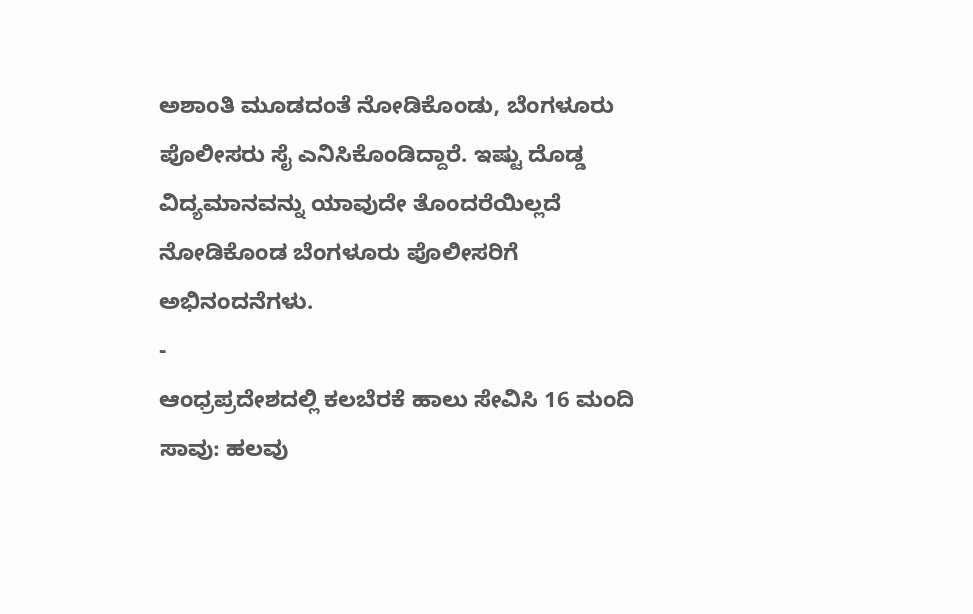ಅಶಾಂತಿ ಮೂಡದಂತೆ ನೋಡಿಕೊಂಡು, ಬೆಂಗಳೂರು ಪೊಲೀಸರು ಸೈ ಎನಿಸಿಕೊಂಡಿದ್ದಾರೆ. ಇಷ್ಟು ದೊಡ್ಡ ವಿದ್ಯಮಾನವನ್ನು ಯಾವುದೇ ತೊಂದರೆಯಿಲ್ಲದೆ ನೋಡಿಕೊಂಡ ಬೆಂಗಳೂರು ಪೊಲೀಸರಿಗೆ ಅಭಿನಂದನೆಗಳು.
-
ಆಂಧ್ರಪ್ರದೇಶದಲ್ಲಿ ಕಲಬೆರಕೆ ಹಾಲು ಸೇವಿಸಿ 16 ಮಂದಿ ಸಾವು: ಹಲವು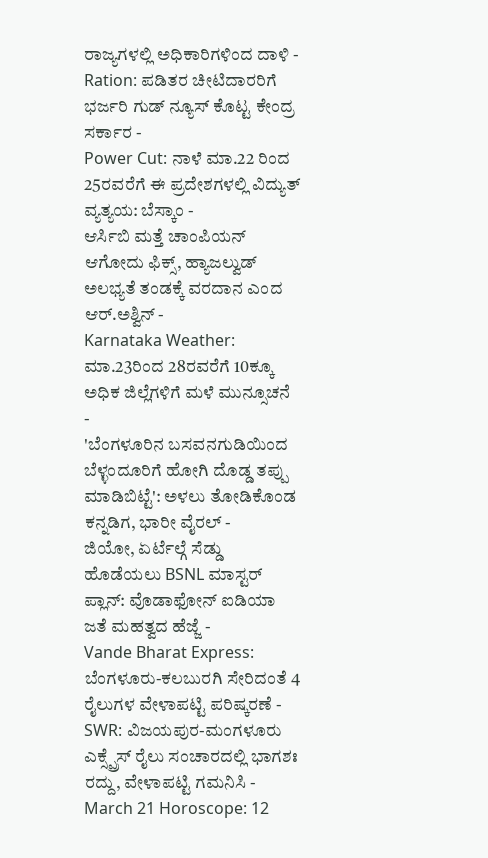ರಾಜ್ಯಗಳಲ್ಲಿ ಅಧಿಕಾರಿಗಳಿಂದ ದಾಳಿ -
Ration: ಪಡಿತರ ಚೀಟಿದಾರರಿಗೆ ಭರ್ಜರಿ ಗುಡ್ ನ್ಯೂಸ್ ಕೊಟ್ಟ ಕೇಂದ್ರ ಸರ್ಕಾರ -
Power Cut: ನಾಳೆ ಮಾ.22 ರಿಂದ 25ರವರೆಗೆ ಈ ಪ್ರದೇಶಗಳಲ್ಲಿ ವಿದ್ಯುತ್ ವ್ಯತ್ಯಯ: ಬೆಸ್ಕಾಂ -
ಆರ್ಸಿಬಿ ಮತ್ತೆ ಚಾಂಪಿಯನ್ ಆಗೋದು ಫಿಕ್ಸ್, ಹ್ಯಾಜಲ್ವುಡ್ ಅಲಭ್ಯತೆ ತಂಡಕ್ಕೆ ವರದಾನ ಎಂದ ಆರ್.ಅಶ್ವಿನ್ -
Karnataka Weather: ಮಾ.23ರಿಂದ 28ರವರೆಗೆ 10ಕ್ಕೂ ಅಧಿಕ ಜಿಲ್ಲೆಗಳಿಗೆ ಮಳೆ ಮುನ್ಸೂಚನೆ -
'ಬೆಂಗಳೂರಿನ ಬಸವನಗುಡಿಯಿಂದ ಬೆಳ್ಳಂದೂರಿಗೆ ಹೋಗಿ ದೊಡ್ಡ ತಪ್ಪು ಮಾಡಿಬಿಟ್ಟೆ': ಅಳಲು ತೋಡಿಕೊಂಡ ಕನ್ನಡಿಗ, ಭಾರೀ ವೈರಲ್ -
ಜಿಯೋ, ಏರ್ಟೆಲ್ಗೆ ಸೆಡ್ಡು ಹೊಡೆಯಲು BSNL ಮಾಸ್ಟರ್ ಪ್ಲಾನ್: ವೊಡಾಫೋನ್ ಐಡಿಯಾ ಜತೆ ಮಹತ್ವದ ಹೆಜ್ಜೆ -
Vande Bharat Express: ಬೆಂಗಳೂರು-ಕಲಬುರಗಿ ಸೇರಿದಂತೆ 4 ರೈಲುಗಳ ವೇಳಾಪಟ್ಟಿ ಪರಿಷ್ಕರಣೆ -
SWR: ವಿಜಯಪುರ-ಮಂಗಳೂರು ಎಕ್ಸ್ಪ್ರೆಸ್ ರೈಲು ಸಂಚಾರದಲ್ಲಿ ಭಾಗಶಃ ರದ್ದು, ವೇಳಾಪಟ್ಟಿ ಗಮನಿಸಿ -
March 21 Horoscope: 12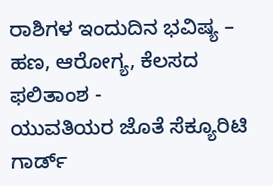ರಾಶಿಗಳ ಇಂದುದಿನ ಭವಿಷ್ಯ – ಹಣ, ಆರೋಗ್ಯ, ಕೆಲಸದ ಫಲಿತಾಂಶ -
ಯುವತಿಯರ ಜೊತೆ ಸೆಕ್ಯೂರಿಟಿ ಗಾರ್ಡ್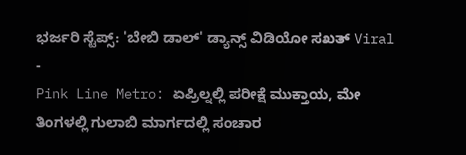ಭರ್ಜರಿ ಸ್ಟೆಪ್ಸ್: 'ಬೇಬಿ ಡಾಲ್' ಡ್ಯಾನ್ಸ್ ವಿಡಿಯೋ ಸಖತ್ Viral -
Pink Line Metro: ಏಪ್ರಿಲ್ನಲ್ಲಿ ಪರೀಕ್ಷೆ ಮುಕ್ತಾಯ, ಮೇ ತಿಂಗಳಲ್ಲಿ ಗುಲಾಬಿ ಮಾರ್ಗದಲ್ಲಿ ಸಂಚಾರ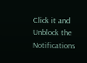Click it and Unblock the Notifications